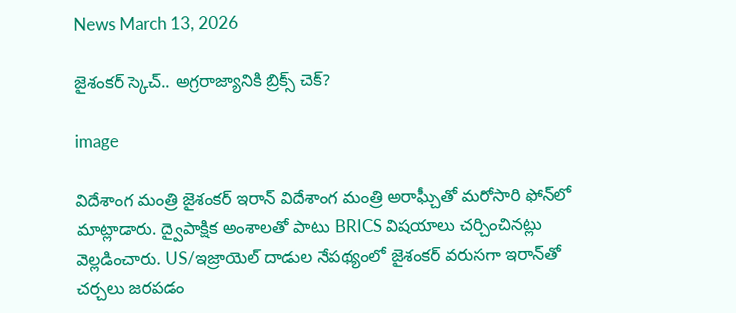News March 13, 2026

జైశంకర్ స్కెచ్.. అగ్రరాజ్యానికి బ్రిక్స్ చెక్?

image

విదేశాంగ మంత్రి జైశంకర్ ఇరాన్‌ విదేశాంగ మంత్రి అరాఘ్చీతో మరోసారి ఫోన్‌లో మాట్లాడారు. ద్వైపాక్షిక అంశాలతో పాటు BRICS విషయాలు చర్చించినట్లు వెల్లడించారు. US/ఇజ్రాయెల్ దాడుల నేపథ్యంలో జైశంకర్ వరుసగా ఇరాన్‌తో చర్చలు జరపడం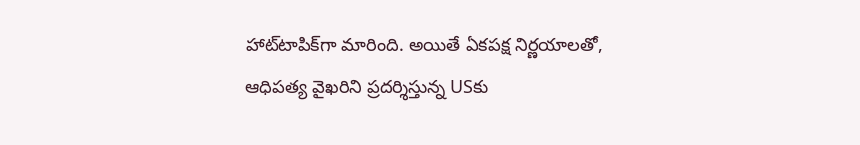హాట్‌టాపిక్‌గా మారింది. అయితే ఏకపక్ష నిర్ణయాలతో, ఆధిపత్య వైఖరిని ప్రదర్శిస్తున్న USకు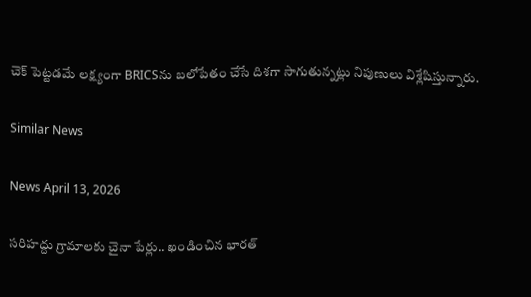చెక్ పెట్టడమే లక్ష్యంగా BRICSను బలోపేతం చేసే దిశగా సాగుతున్నట్లు నిపుణులు విశ్లేషిస్తున్నారు.

Similar News

News April 13, 2026

సరిహద్దు గ్రామాలకు చైనా పేర్లు.. ఖండించిన భారత్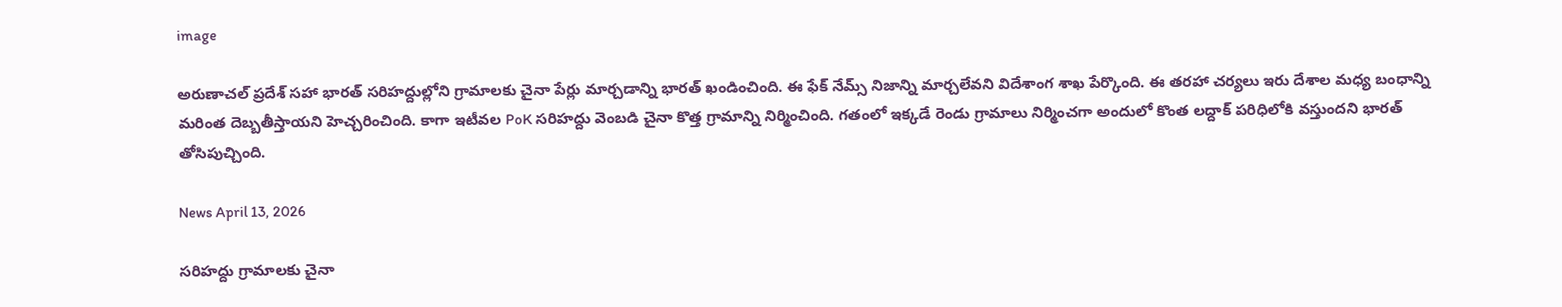image

అరుణాచల్ ప్రదేశ్ సహా భారత్ సరిహద్దుల్లోని గ్రామాలకు చైనా పేర్లు మార్చడాన్ని భారత్ ఖండించింది. ఈ ఫేక్ నేమ్స్ నిజాన్ని మార్చలేవని విదేశాంగ శాఖ పేర్కొంది. ఈ తరహా చర్యలు ఇరు దేశాల మధ్య బంధాన్ని మరింత దెబ్బతీస్తాయని హెచ్చరించింది. కాగా ఇటీవల PoK సరిహద్దు వెంబడి చైనా కొత్త గ్రామాన్ని నిర్మించింది. గతంలో ఇక్కడే రెండు గ్రామాలు నిర్మించగా అందులో కొంత లద్దాక్ పరిధిలోకి వస్తుందని భారత్ తోసిపుచ్చింది.

News April 13, 2026

సరిహద్దు గ్రామాలకు చైనా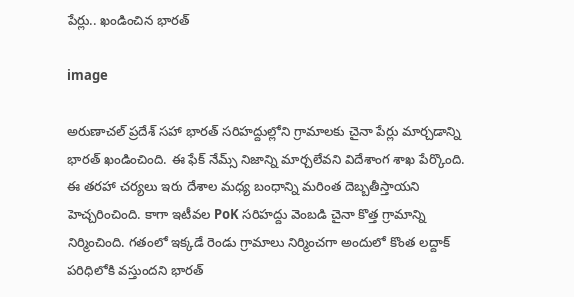పేర్లు.. ఖండించిన భారత్

image

అరుణాచల్ ప్రదేశ్ సహా భారత్ సరిహద్దుల్లోని గ్రామాలకు చైనా పేర్లు మార్చడాన్ని భారత్ ఖండించింది. ఈ ఫేక్ నేమ్స్ నిజాన్ని మార్చలేవని విదేశాంగ శాఖ పేర్కొంది. ఈ తరహా చర్యలు ఇరు దేశాల మధ్య బంధాన్ని మరింత దెబ్బతీస్తాయని హెచ్చరించింది. కాగా ఇటీవల PoK సరిహద్దు వెంబడి చైనా కొత్త గ్రామాన్ని నిర్మించింది. గతంలో ఇక్కడే రెండు గ్రామాలు నిర్మించగా అందులో కొంత లద్దాక్ పరిధిలోకి వస్తుందని భారత్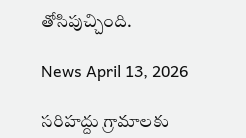తోసిపుచ్చింది.

News April 13, 2026

సరిహద్దు గ్రామాలకు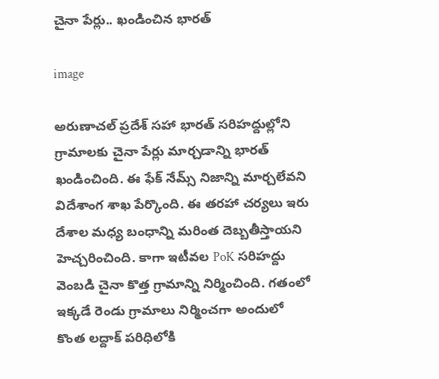చైనా పేర్లు.. ఖండించిన భారత్

image

అరుణాచల్ ప్రదేశ్ సహా భారత్ సరిహద్దుల్లోని గ్రామాలకు చైనా పేర్లు మార్చడాన్ని భారత్ ఖండించింది. ఈ ఫేక్ నేమ్స్ నిజాన్ని మార్చలేవని విదేశాంగ శాఖ పేర్కొంది. ఈ తరహా చర్యలు ఇరు దేశాల మధ్య బంధాన్ని మరింత దెబ్బతీస్తాయని హెచ్చరించింది. కాగా ఇటీవల PoK సరిహద్దు వెంబడి చైనా కొత్త గ్రామాన్ని నిర్మించింది. గతంలో ఇక్కడే రెండు గ్రామాలు నిర్మించగా అందులో కొంత లద్దాక్ పరిధిలోకి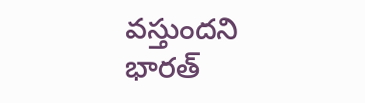వస్తుందని భారత్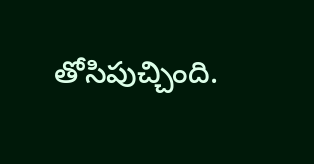తోసిపుచ్చింది.